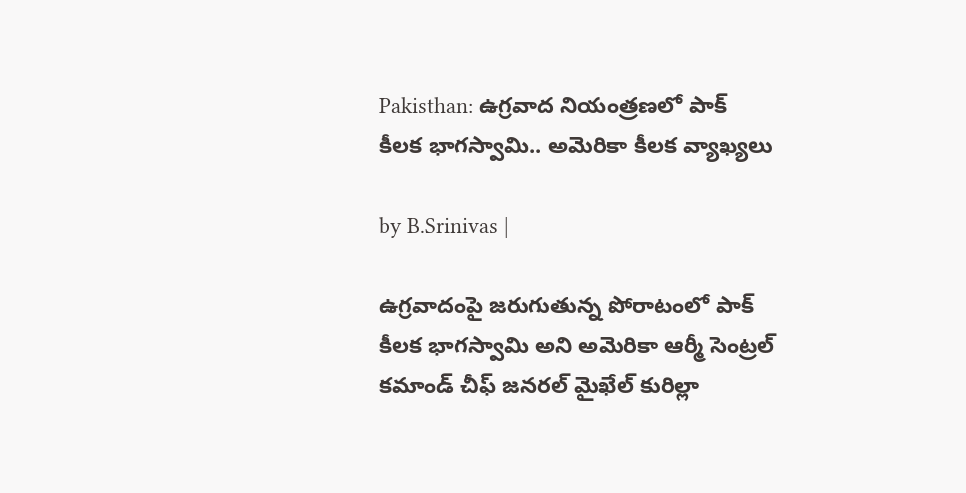Pakisthan: ఉగ్రవాద నియంత్రణలో పాక్ కీలక భాగస్వామి.. అమెరికా కీలక వ్యాఖ్యలు

by B.Srinivas |

ఉగ్రవాదంపై జరుగుతున్న పోరాటంలో పాక్ కీలక భాగస్వామి అని అమెరికా ఆర్మీ సెంట్రల్ కమాండ్ చీఫ్ జనరల్ మైఖేల్ కురిల్లా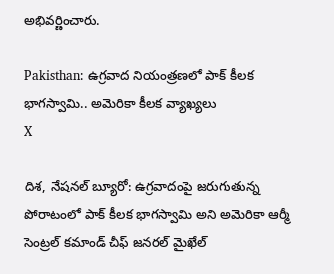అభివర్ణించారు.

Pakisthan: ఉగ్రవాద నియంత్రణలో పాక్ కీలక భాగస్వామి.. అమెరికా కీలక వ్యాఖ్యలు
X

దిశ, నేషనల్ బ్యూరో: ఉగ్రవాదంపై జరుగుతున్న పోరాటంలో పాక్ కీలక భాగస్వామి అని అమెరికా ఆర్మీ సెంట్రల్ కమాండ్ చీఫ్ జనరల్ మైఖేల్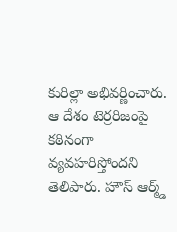కురిల్లా అభివర్ణించారు. ఆ దేశం టెర్రరిజంపై కఠినంగా వ్యవహరిస్తోందని తెలిపారు. హౌస్ ఆర్మ్డ్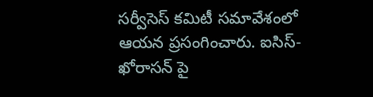సర్వీసెస్ కమిటీ సమావేశంలో ఆయన ప్రసంగించారు. ఐసిస్-ఖోరాసన్ పై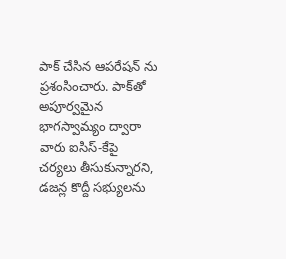పాక్ చేసిన ఆపరేషన్ ను ప్రశంసించారు. పాక్‌తో అపూర్వమైన భాగస్వామ్యం ద్వారా వారు ఐసిస్-కేపై చర్యలు తీసుకున్నారని, డజన్ల కొద్దీ సభ్యులను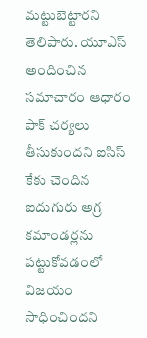మట్టుబెట్టారని తెలిపారు. యూఎస్ అందించిన సమాచారం ఆధారం పాక్ చర్యలు తీసుకుందని ఐసిస్ కేకు చెందిన ఐదుగురు అగ్ర కమాండర్లను పట్టుకోవడంలో విజయం సాధించిందని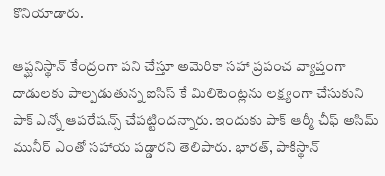కొనియాడారు.

ఆప్ఘనిస్థాన్ కేంద్రంగా పని చేస్తూ అమెరికా సహా ప్రపంచ వ్యాప్తంగా దాడులకు పాల్పడుతున్న ఐసిస్ కే మిలిటెంట్లను లక్ష్యంగా చేసుకుని పాక్ ఎన్నో ఆపరేషన్స్ చేపట్టిందన్నారు. ఇందుకు పాక్ ఆర్మీ చీఫ్ అసిమ్ మునీర్ ఎంతో సహాయ పడ్డారని తెలిపారు. భారత్, పాకిస్థాన్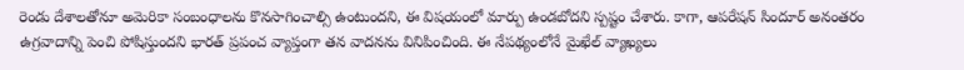రెండు దేశాలతోనూ అమెరికా సంబంధాలను కొనసాగించాల్సి ఉంటుందని, ఈ విషయంలో మార్పు ఉండబోదని స్పష్టం చేశారు. కాగా, ఆపరేషన్ సిందూర్ అనంతరం ఉగ్రవాదాన్ని పెంచి పోషిస్తుందని భారత్ ప్రపంచ వ్యాప్తంగా తన వాదనను వినిపించింది. ఈ నేపథ్యంలోనే మైఖేల్ వ్యాఖ్యలు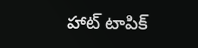హాట్ టాపిక్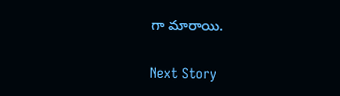గా మారాయి.

Next Story